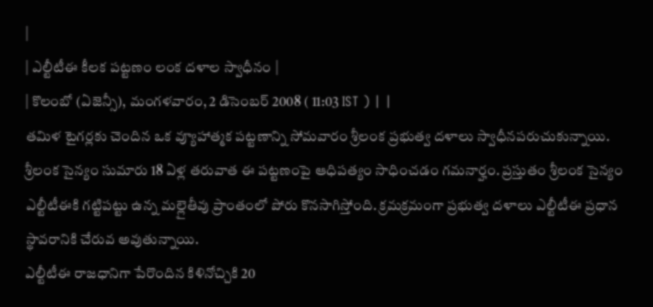|
| ఎల్టీటీఈ కీలక పట్టణం లంక దళాల స్వాధీనం |
| కొలంబో (ఏజెన్సీ), మంగళవారం, 2 డిసెంబర్ 2008 ( 11:03 IST ) | |
తమిళ టైగర్లకు చెందిన ఒక వ్యూహాత్మక పట్టణాన్ని సోమవారం శ్రీలంక ప్రభుత్వ దళాలు స్వాధీనపరుచుకున్నాయి. శ్రీలంక సైన్యం సుమారు 18 ఏళ్ల తరువాత ఈ పట్టణంపై ఆధిపత్యం సాధించడం గమనార్హం. ప్రస్తుతం శ్రీలంక సైన్యం ఎల్టీటీఈకి గట్టిపట్టు ఉన్న మల్లైతీవు ప్రాంతంలో పోరు కొనసాగిస్తోంది. క్రమక్రమంగా ప్రభుత్వ దళాలు ఎల్టీటీఈ ప్రధాన స్థావరానికి చేరువ అవుతున్నాయి.
ఎల్టీటీఈ రాజధానిగా పేరొందిన కిళినోచ్చికి 20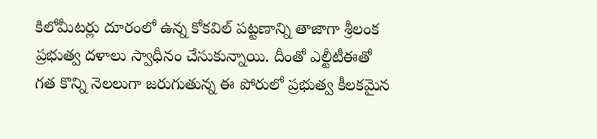కిలోమీటర్లు దూరంలో ఉన్న కోకవిల్ పట్టణాన్ని తాజాగా శ్రీలంక ప్రభుత్వ దళాలు స్వాధీనం చేసుకున్నాయి. దీంతో ఎల్టీటీఈతో గత కొన్ని నెలలుగా జరుగుతున్న ఈ పోరులో ప్రభుత్వ కీలకమైన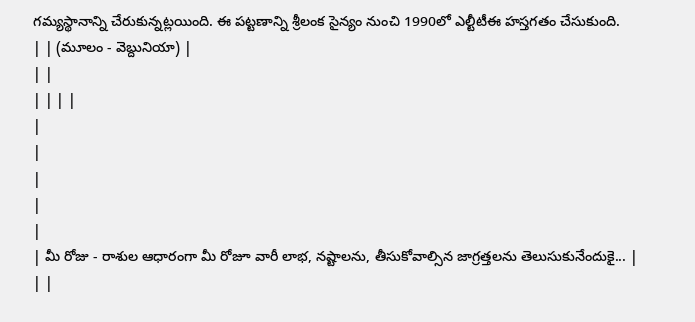గమ్యస్థానాన్ని చేరుకున్నట్లయింది. ఈ పట్టణాన్ని శ్రీలంక సైన్యం నుంచి 1990లో ఎల్టీటీఈ హస్తగతం చేసుకుంది.
| | (మూలం - వెబ్దునియా) |
| |
| | | |
|
|
|
|
|
| మీ రోజు - రాశుల ఆధారంగా మీ రోజూ వారీ లాభ, నష్టాలను, తీసుకోవాల్సిన జాగ్రత్తలను తెలుసుకునేందుకై... |
| |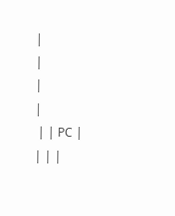|
|
|
|
 | | PC |
| | |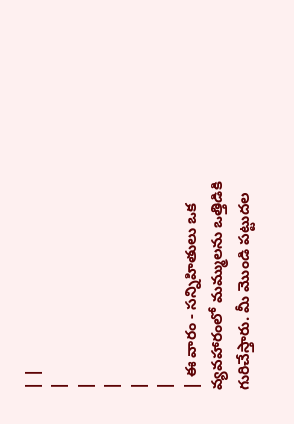| |
|
|
|
|
|
| ఈ వారం - సన్నిహితులు ఒక వ్యవహారంలో మమ్ములను ఒత్తిడికి గురిచేస్తారు. మీ మొండి పట్టుదల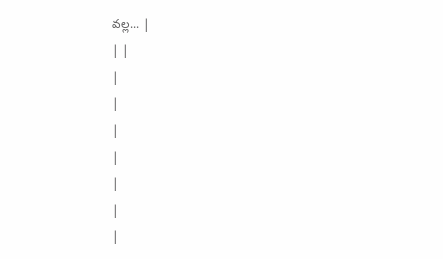వల్ల... |
| |
|
|
|
|
|
|
|